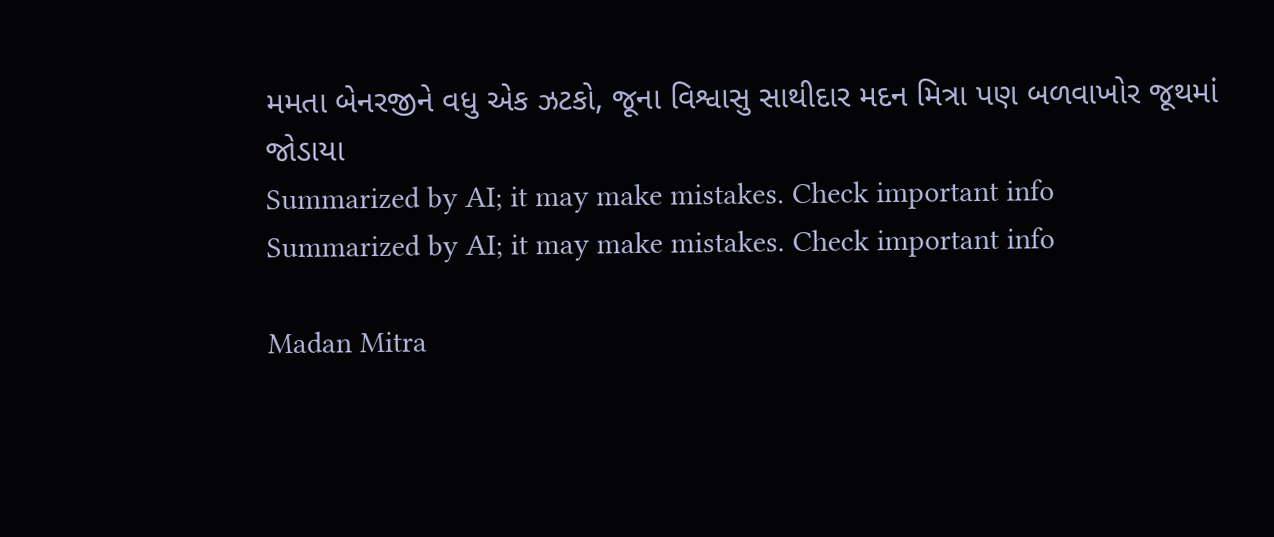મમતા બેનરજીને વધુ એક ઝટકો, જૂના વિશ્વાસુ સાથીદાર મદન મિત્રા પણ બળવાખોર જૂથમાં જોડાયા
Summarized by AI; it may make mistakes. Check important info
Summarized by AI; it may make mistakes. Check important info

Madan Mitra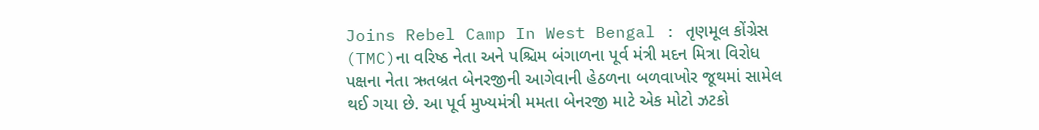Joins Rebel Camp In West Bengal : તૃણમૂલ કોંગ્રેસ (TMC)ના વરિષ્ઠ નેતા અને પશ્ચિમ બંગાળના પૂર્વ મંત્રી મદન મિત્રા વિરોધ પક્ષના નેતા ઋતબ્રત બેનરજીની આગેવાની હેઠળના બળવાખોર જૂથમાં સામેલ થઈ ગયા છે. આ પૂર્વ મુખ્યમંત્રી મમતા બેનરજી માટે એક મોટો ઝટકો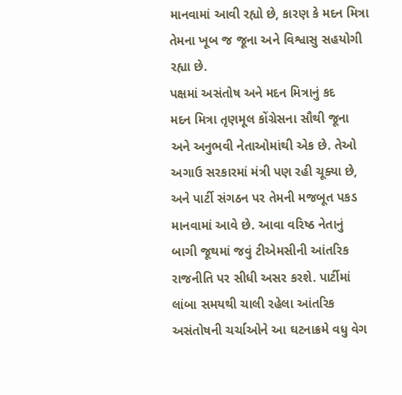માનવામાં આવી રહ્યો છે, કારણ કે મદન મિત્રા તેમના ખૂબ જ જૂના અને વિશ્વાસુ સહયોગી રહ્યા છે.
પક્ષમાં અસંતોષ અને મદન મિત્રાનું કદ
મદન મિત્રા તૃણમૂલ કોંગ્રેસના સૌથી જૂના અને અનુભવી નેતાઓમાંથી એક છે. તેઓ અગાઉ સરકારમાં મંત્રી પણ રહી ચૂક્યા છે, અને પાર્ટી સંગઠન પર તેમની મજબૂત પકડ માનવામાં આવે છે. આવા વરિષ્ઠ નેતાનું બાગી જૂથમાં જવું ટીએમસીની આંતરિક રાજનીતિ પર સીધી અસર કરશે. પાર્ટીમાં લાંબા સમયથી ચાલી રહેલા આંતરિક અસંતોષની ચર્ચાઓને આ ઘટનાક્રમે વધુ વેગ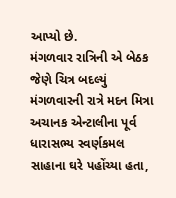આપ્યો છે.
મંગળવાર રાત્રિની એ બેઠક જેણે ચિત્ર બદલ્યું
મંગળવારની રાત્રે મદન મિત્રા અચાનક એન્ટાલીના પૂર્વ ધારાસભ્ય સ્વર્ણકમલ સાહાના ઘરે પહોંચ્યા હતા,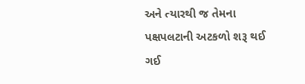અને ત્યારથી જ તેમના પક્ષપલટાની અટકળો શરૂ થઈ ગઈ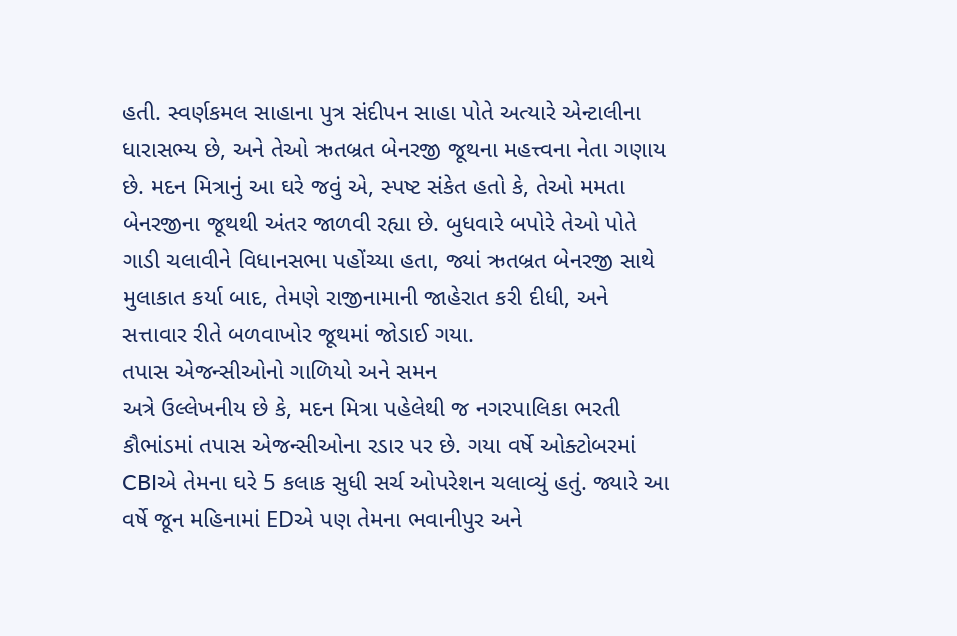હતી. સ્વર્ણકમલ સાહાના પુત્ર સંદીપન સાહા પોતે અત્યારે એન્ટાલીના ધારાસભ્ય છે, અને તેઓ ઋતબ્રત બેનરજી જૂથના મહત્ત્વના નેતા ગણાય છે. મદન મિત્રાનું આ ઘરે જવું એ, સ્પષ્ટ સંકેત હતો કે, તેઓ મમતા બેનરજીના જૂથથી અંતર જાળવી રહ્યા છે. બુધવારે બપોરે તેઓ પોતે ગાડી ચલાવીને વિધાનસભા પહોંચ્યા હતા, જ્યાં ઋતબ્રત બેનરજી સાથે મુલાકાત કર્યા બાદ, તેમણે રાજીનામાની જાહેરાત કરી દીધી, અને સત્તાવાર રીતે બળવાખોર જૂથમાં જોડાઈ ગયા.
તપાસ એજન્સીઓનો ગાળિયો અને સમન
અત્રે ઉલ્લેખનીય છે કે, મદન મિત્રા પહેલેથી જ નગરપાલિકા ભરતી કૌભાંડમાં તપાસ એજન્સીઓના રડાર પર છે. ગયા વર્ષે ઓક્ટોબરમાં CBIએ તેમના ઘરે 5 કલાક સુધી સર્ચ ઓપરેશન ચલાવ્યું હતું. જ્યારે આ વર્ષે જૂન મહિનામાં EDએ પણ તેમના ભવાનીપુર અને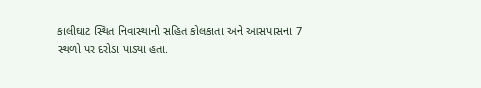કાલીઘાટ સ્થિત નિવાસ્થાનો સહિત કોલકાતા અને આસપાસના 7 સ્થળો પર દરોડા પાડ્યા હતા.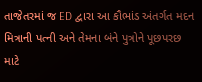તાજેતરમાં જ ED દ્વારા આ કૌભાંડ અંતર્ગત મદન મિત્રાની પત્ની અને તેમના બંને પુત્રોને પૂછપરછ માટે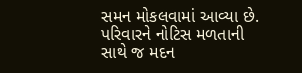સમન મોકલવામાં આવ્યા છે. પરિવારને નોટિસ મળતાની સાથે જ મદન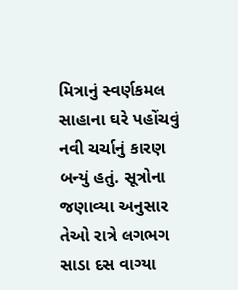મિત્રાનું સ્વર્ણકમલ સાહાના ઘરે પહોંચવું નવી ચર્ચાનું કારણ બન્યું હતું. સૂત્રોના જણાવ્યા અનુસાર તેઓ રાત્રે લગભગ સાડા દસ વાગ્યા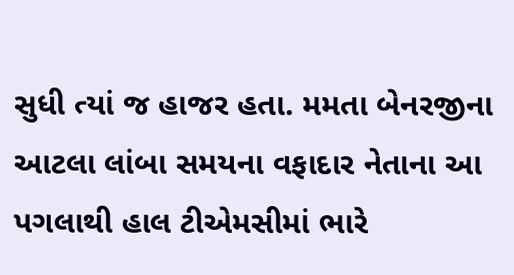સુધી ત્યાં જ હાજર હતા. મમતા બેનરજીના આટલા લાંબા સમયના વફાદાર નેતાના આ પગલાથી હાલ ટીએમસીમાં ભારે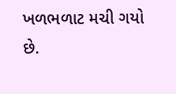ખળભળાટ મચી ગયો છે.